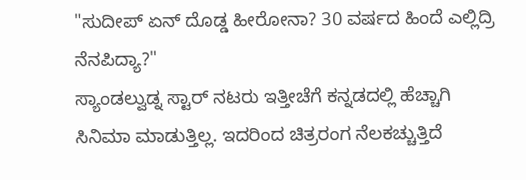"ಸುದೀಪ್ ಏನ್ ದೊಡ್ಡ ಹೀರೋನಾ? 30 ವರ್ಷದ ಹಿಂದೆ ಎಲ್ಲಿದ್ರಿ ನೆನಪಿದ್ಯಾ?"
ಸ್ಯಾಂಡಲ್ವುಡ್ನ ಸ್ಟಾರ್ ನಟರು ಇತ್ತೀಚೆಗೆ ಕನ್ನಡದಲ್ಲಿ ಹೆಚ್ಚಾಗಿ ಸಿನಿಮಾ ಮಾಡುತ್ತಿಲ್ಲ. ಇದರಿಂದ ಚಿತ್ರರಂಗ ನೆಲಕಚ್ಚುತ್ತಿದೆ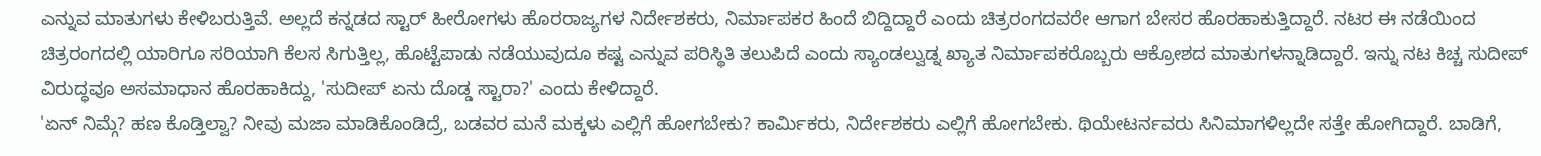ಎನ್ನುವ ಮಾತುಗಳು ಕೇಳಿಬರುತ್ತಿವೆ. ಅಲ್ಲದೆ ಕನ್ನಡದ ಸ್ಟಾರ್ ಹೀರೋಗಳು ಹೊರರಾಜ್ಯಗಳ ನಿರ್ದೇಶಕರು, ನಿರ್ಮಾಪಕರ ಹಿಂದೆ ಬಿದ್ದಿದ್ದಾರೆ ಎಂದು ಚಿತ್ರರಂಗದವರೇ ಆಗಾಗ ಬೇಸರ ಹೊರಹಾಕುತ್ತಿದ್ದಾರೆ. ನಟರ ಈ ನಡೆಯಿಂದ ಚಿತ್ರರಂಗದಲ್ಲಿ ಯಾರಿಗೂ ಸರಿಯಾಗಿ ಕೆಲಸ ಸಿಗುತ್ತಿಲ್ಲ, ಹೊಟ್ಟೆಪಾಡು ನಡೆಯುವುದೂ ಕಷ್ಟ ಎನ್ನುವ ಪರಿಸ್ಥಿತಿ ತಲುಪಿದೆ ಎಂದು ಸ್ಯಾಂಡಲ್ವುಡ್ನ ಖ್ಯಾತ ನಿರ್ಮಾಪಕರೊಬ್ಬರು ಆಕ್ರೋಶದ ಮಾತುಗಳನ್ನಾಡಿದ್ದಾರೆ. ಇನ್ನು ನಟ ಕಿಚ್ಚ ಸುದೀಪ್ ವಿರುದ್ಧವೂ ಅಸಮಾಧಾನ ಹೊರಹಾಕಿದ್ದು, 'ಸುದೀಪ್ ಏನು ದೊಡ್ಡ ಸ್ಟಾರಾ?' ಎಂದು ಕೇಳಿದ್ದಾರೆ.
'ಏನ್ ನಿಮ್ಗೆ? ಹಣ ಕೊಡ್ತಿಲ್ವಾ? ನೀವು ಮಜಾ ಮಾಡಿಕೊಂಡಿದ್ರೆ, ಬಡವರ ಮನೆ ಮಕ್ಕಳು ಎಲ್ಲಿಗೆ ಹೋಗಬೇಕು? ಕಾರ್ಮಿಕರು, ನಿರ್ದೇಶಕರು ಎಲ್ಲಿಗೆ ಹೋಗಬೇಕು. ಥಿಯೇಟರ್ನವರು ಸಿನಿಮಾಗಳಿಲ್ಲದೇ ಸತ್ತೇ ಹೋಗಿದ್ದಾರೆ. ಬಾಡಿಗೆ,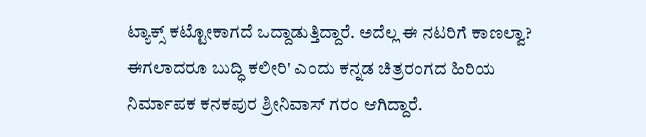ಟ್ಯಾಕ್ಸ್ ಕಟ್ಟೋಕಾಗದೆ ಒದ್ದಾಡುತ್ತಿದ್ದಾರೆ. ಅದೆಲ್ಲ ಈ ನಟರಿಗೆ ಕಾಣಲ್ವಾ? ಈಗಲಾದರೂ ಬುದ್ಧಿ ಕಲೀರಿ' ಎಂದು ಕನ್ನಡ ಚಿತ್ರರಂಗದ ಹಿರಿಯ ನಿರ್ಮಾಪಕ ಕನಕಪುರ ಶ್ರೀನಿವಾಸ್ ಗರಂ ಆಗಿದ್ದಾರೆ.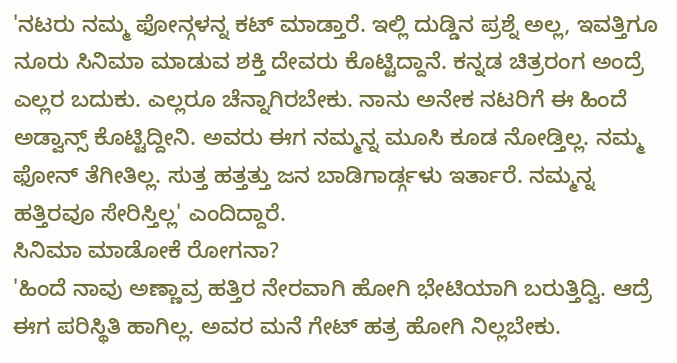'ನಟರು ನಮ್ಮ ಫೋನ್ಗಳನ್ನ ಕಟ್ ಮಾಡ್ತಾರೆ. ಇಲ್ಲಿ ದುಡ್ಡಿನ ಪ್ರಶ್ನೆ ಅಲ್ಲ, ಇವತ್ತಿಗೂ ನೂರು ಸಿನಿಮಾ ಮಾಡುವ ಶಕ್ತಿ ದೇವರು ಕೊಟ್ಟಿದ್ದಾನೆ. ಕನ್ನಡ ಚಿತ್ರರಂಗ ಅಂದ್ರೆ ಎಲ್ಲರ ಬದುಕು. ಎಲ್ಲರೂ ಚೆನ್ನಾಗಿರಬೇಕು. ನಾನು ಅನೇಕ ನಟರಿಗೆ ಈ ಹಿಂದೆ ಅಡ್ವಾನ್ಸ್ ಕೊಟ್ಟಿದ್ದೀನಿ. ಅವರು ಈಗ ನಮ್ಮನ್ನ ಮೂಸಿ ಕೂಡ ನೋಡ್ತಿಲ್ಲ. ನಮ್ಮ ಫೋನ್ ತೆಗೀತಿಲ್ಲ. ಸುತ್ತ ಹತ್ತತ್ತು ಜನ ಬಾಡಿಗಾರ್ಡ್ಗಳು ಇರ್ತಾರೆ. ನಮ್ಮನ್ನ ಹತ್ತಿರವೂ ಸೇರಿಸ್ತಿಲ್ಲ' ಎಂದಿದ್ದಾರೆ.
ಸಿನಿಮಾ ಮಾಡೋಕೆ ರೋಗನಾ?
'ಹಿಂದೆ ನಾವು ಅಣ್ಣಾವ್ರ ಹತ್ತಿರ ನೇರವಾಗಿ ಹೋಗಿ ಭೇಟಿಯಾಗಿ ಬರುತ್ತಿದ್ವಿ. ಆದ್ರೆ ಈಗ ಪರಿಸ್ಥಿತಿ ಹಾಗಿಲ್ಲ. ಅವರ ಮನೆ ಗೇಟ್ ಹತ್ರ ಹೋಗಿ ನಿಲ್ಲಬೇಕು.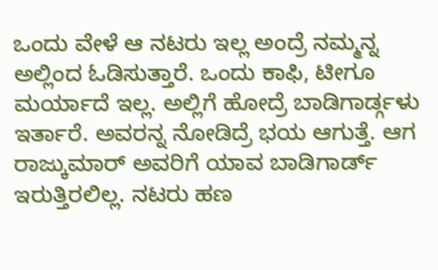ಒಂದು ವೇಳೆ ಆ ನಟರು ಇಲ್ಲ ಅಂದ್ರೆ ನಮ್ಮನ್ನ ಅಲ್ಲಿಂದ ಓಡಿಸುತ್ತಾರೆ. ಒಂದು ಕಾಫಿ, ಟೀಗೂ ಮರ್ಯಾದೆ ಇಲ್ಲ. ಅಲ್ಲಿಗೆ ಹೋದ್ರೆ ಬಾಡಿಗಾರ್ಡ್ಗಳು ಇರ್ತಾರೆ. ಅವರನ್ನ ನೋಡಿದ್ರೆ ಭಯ ಆಗುತ್ತೆ. ಆಗ ರಾಜ್ಕುಮಾರ್ ಅವರಿಗೆ ಯಾವ ಬಾಡಿಗಾರ್ಡ್ ಇರುತ್ತಿರಲಿಲ್ಲ. ನಟರು ಹಣ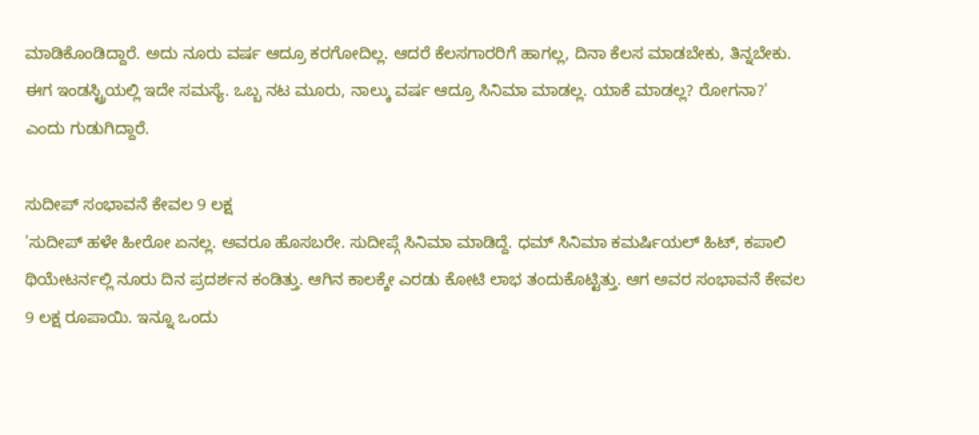ಮಾಡಿಕೊಂಡಿದ್ದಾರೆ. ಅದು ನೂರು ವರ್ಷ ಆದ್ರೂ ಕರಗೋದಿಲ್ಲ. ಆದರೆ ಕೆಲಸಗಾರರಿಗೆ ಹಾಗಲ್ಲ, ದಿನಾ ಕೆಲಸ ಮಾಡಬೇಕು, ತಿನ್ನಬೇಕು. ಈಗ ಇಂಡಸ್ಟ್ರಿಯಲ್ಲಿ ಇದೇ ಸಮಸ್ಯೆ. ಒಬ್ಬ ನಟ ಮೂರು, ನಾಲ್ಕು ವರ್ಷ ಆದ್ರೂ ಸಿನಿಮಾ ಮಾಡಲ್ಲ. ಯಾಕೆ ಮಾಡಲ್ಲ? ರೋಗನಾ?' ಎಂದು ಗುಡುಗಿದ್ದಾರೆ.

ಸುದೀಪ್ ಸಂಭಾವನೆ ಕೇವಲ 9 ಲಕ್ಷ
'ಸುದೀಪ್ ಹಳೇ ಹೀರೋ ಏನಲ್ಲ. ಅವರೂ ಹೊಸಬರೇ. ಸುದೀಪ್ಗೆ ಸಿನಿಮಾ ಮಾಡಿದ್ದೆ. ಧಮ್ ಸಿನಿಮಾ ಕಮರ್ಷಿಯಲ್ ಹಿಟ್, ಕಪಾಲಿ ಥಿಯೇಟರ್ನಲ್ಲಿ ನೂರು ದಿನ ಪ್ರದರ್ಶನ ಕಂಡಿತ್ತು. ಆಗಿನ ಕಾಲಕ್ಕೇ ಎರಡು ಕೋಟಿ ಲಾಭ ತಂದುಕೊಟ್ಟಿತ್ತು. ಆಗ ಅವರ ಸಂಭಾವನೆ ಕೇವಲ 9 ಲಕ್ಷ ರೂಪಾಯಿ. ಇನ್ನೂ ಒಂದು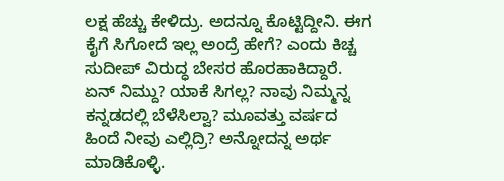ಲಕ್ಷ ಹೆಚ್ಚು ಕೇಳಿದ್ರು. ಅದನ್ನೂ ಕೊಟ್ಟಿದ್ದೀನಿ. ಈಗ ಕೈಗೆ ಸಿಗೋದೆ ಇಲ್ಲ ಅಂದ್ರೆ ಹೇಗೆ? ಎಂದು ಕಿಚ್ಚ ಸುದೀಪ್ ವಿರುದ್ಧ ಬೇಸರ ಹೊರಹಾಕಿದ್ದಾರೆ. ಏನ್ ನಿಮ್ದು? ಯಾಕೆ ಸಿಗಲ್ಲ? ನಾವು ನಿಮ್ಮನ್ನ ಕನ್ನಡದಲ್ಲಿ ಬೆಳೆಸಿಲ್ವಾ? ಮೂವತ್ತು ವರ್ಷದ ಹಿಂದೆ ನೀವು ಎಲ್ಲಿದ್ರಿ? ಅನ್ನೋದನ್ನ ಅರ್ಥ ಮಾಡಿಕೊಳ್ಳಿ.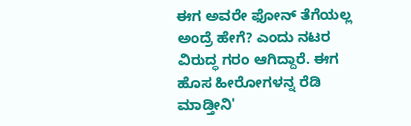ಈಗ ಅವರೇ ಫೋನ್ ತೆಗೆಯಲ್ಲ ಅಂದ್ರೆ ಹೇಗೆ? ಎಂದು ನಟರ ವಿರುದ್ಧ ಗರಂ ಆಗಿದ್ದಾರೆ. ಈಗ ಹೊಸ ಹೀರೋಗಳನ್ನ ರೆಡಿ ಮಾಡ್ತೀನಿ'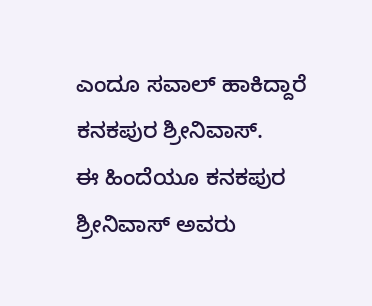ಎಂದೂ ಸವಾಲ್ ಹಾಕಿದ್ದಾರೆ ಕನಕಪುರ ಶ್ರೀನಿವಾಸ್.
ಈ ಹಿಂದೆಯೂ ಕನಕಪುರ ಶ್ರೀನಿವಾಸ್ ಅವರು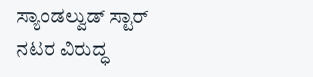ಸ್ಯಾಂಡಲ್ವುಡ್ ಸ್ಟಾರ್ ನಟರ ವಿರುದ್ಧ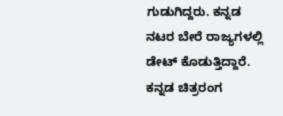ಗುಡುಗಿದ್ದರು. ಕನ್ನಡ ನಟರ ಬೇರೆ ರಾಜ್ಯಗಳಲ್ಲಿ ಡೇಟ್ ಕೊಡುತ್ತಿದ್ದಾರೆ. ಕನ್ನಡ ಚಿತ್ರರಂಗ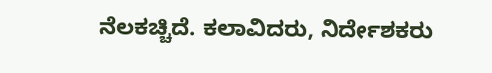ನೆಲಕಚ್ಚಿದೆ. ಕಲಾವಿದರು, ನಿರ್ದೇಶಕರು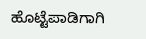ಹೊಟ್ಟೆಪಾಡಿಗಾಗಿ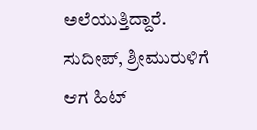ಅಲೆಯುತ್ತಿದ್ದಾರೆ. ಸುದೀಪ್, ಶ್ರೀಮುರುಳಿಗೆ ಆಗ ಹಿಟ್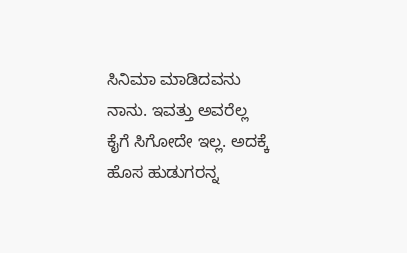ಸಿನಿಮಾ ಮಾಡಿದವನು ನಾನು. ಇವತ್ತು ಅವರೆಲ್ಲ ಕೈಗೆ ಸಿಗೋದೇ ಇಲ್ಲ. ಅದಕ್ಕೆ ಹೊಸ ಹುಡುಗರನ್ನ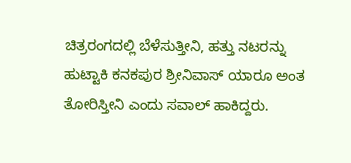ಚಿತ್ರರಂಗದಲ್ಲಿ ಬೆಳೆಸುತ್ತೀನಿ, ಹತ್ತು ನಟರನ್ನು ಹುಟ್ಟಾಕಿ ಕನಕಪುರ ಶ್ರೀನಿವಾಸ್ ಯಾರೂ ಅಂತ ತೋರಿಸ್ತೀನಿ ಎಂದು ಸವಾಲ್ ಹಾಕಿದ್ದರು.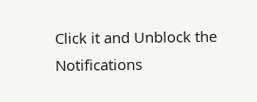Click it and Unblock the Notifications